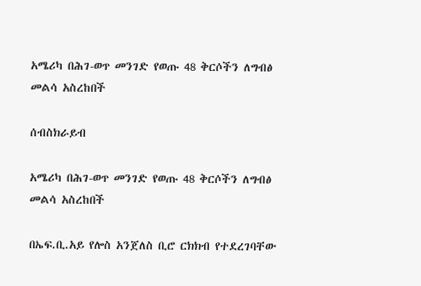አሜሪካ በሕገ-ወጥ መንገድ የወጡ 48 ቅርሶችን ለግብፅ መልሳ አስረከበች

ሰብስክራይብ

አሜሪካ በሕገ-ወጥ መንገድ የወጡ 48 ቅርሶችን ለግብፅ መልሳ አስረከበች

በኤፍ.ቢ.አይ የሎስ አንጀለስ ቢሮ ርክክብ የተደረገባቸው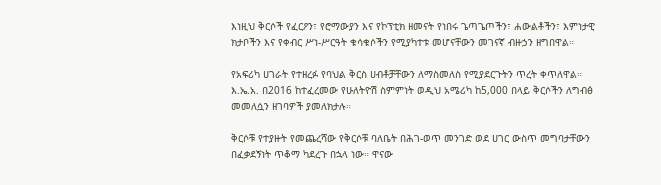እነዚህ ቅርሶች የፈርዖን፣ የሮማውያን እና የኮፕቲክ ዘመናት የነበሩ ጌጣጌጦችን፣ ሐውልቶችን፣ እምነታዊ ክታቦችን እና የቀብር ሥነ-ሥርዓት ቁሳቁሶችን የሚያካተቱ መሆናቸውን መገናኛ ብዙኃን ዘግበዋል።

የአፍሪካ ሀገራት የተዘረፉ የባህል ቅርስ ሀብቶቻቸውን ለማስመለስ የሚያደርጉትን ጥረት ቀጥለዋል። እ.ኤ.አ. በ2016 ከተፈረመው የሁለትዮሽ ስምምነት ወዲህ አሜሪካ ከ5,000 በላይ ቅርሶችን ለግብፅ መመለሷን ዘገባዎች ያመለክታሉ።

ቅርሶቹ የተያዙት የመጨረሻው የቅርሶቹ ባለቤት በሕገ-ወጥ መንገድ ወደ ሀገር ውስጥ መግባታቸውን በፈቃደኝነት ጥቆማ ካደረጉ በኋላ ነው። ዋናው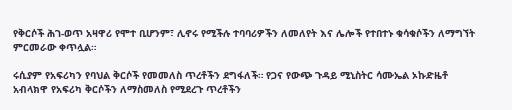የቅርሶች ሕገ-ወጥ አዛዋሪ የሞተ ቢሆንም፣ ሊኖሩ የሚችሉ ተባባሪዎችን ለመለየት እና ሌሎች የተበተኑ ቁሳቁሶችን ለማግኘት ምርመራው ቀጥሏል።

ሩሲያም የአፍሪካን የባህል ቅርሶች የመመለስ ጥረቶችን ደግፋለች። የጋና የውጭ ጉዳይ ሚኒስትር ሳሙኤል ኦኩድዜቶ አብላክዋ የአፍሪካ ቅርሶችን ለማስመለስ የሚደረጉ ጥረቶችን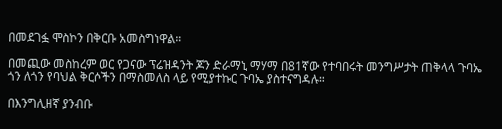በመደገፏ ሞስኮን በቅርቡ አመስግነዋል።

በመጪው መስከረም ወር የጋናው ፕሬዝዳንት ጆን ድራማኒ ማሃማ በ81ኛው የተባበሩት መንግሥታት ጠቅላላ ጉባኤ ጎን ለጎን የባህል ቅርሶችን በማስመለስ ላይ የሚያተኩር ጉባኤ ያስተናግዳሉ።

በእንግሊዘኛ ያንብቡ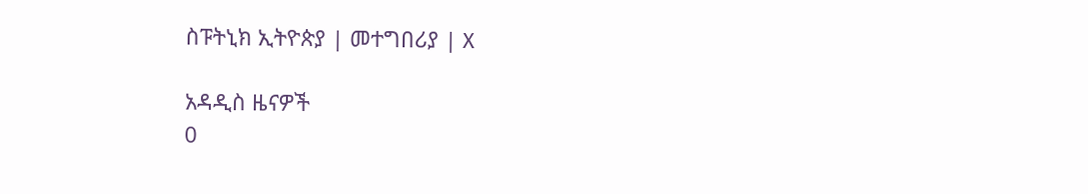ስፑትኒክ ኢትዮጵያ | መተግበሪያ | X

አዳዲስ ዜናዎች
0